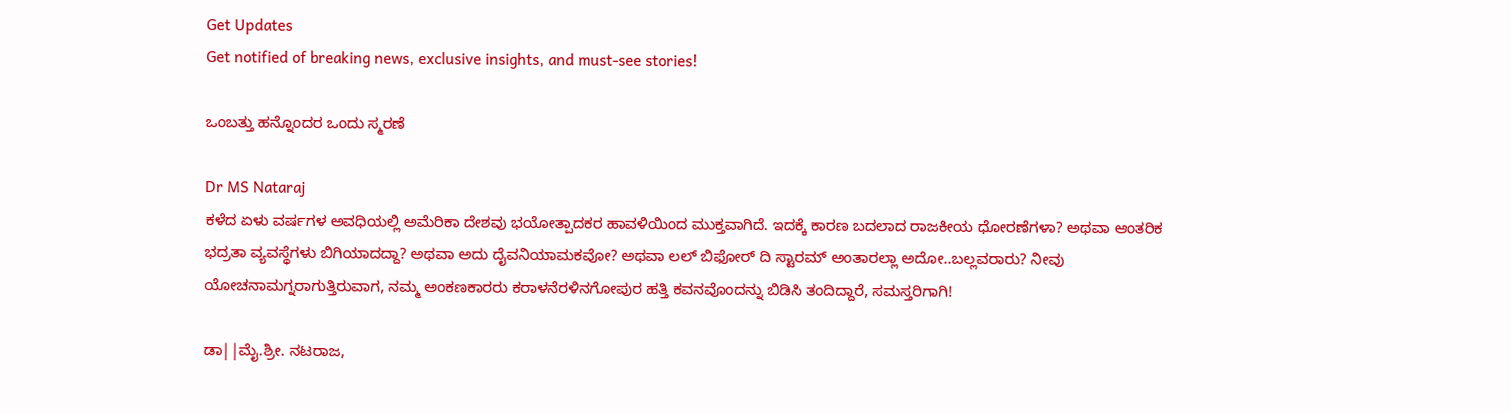Get Updates
Get notified of breaking news, exclusive insights, and must-see stories!

ಒಂಬತ್ತು ಹನ್ನೊಂದರ ಒಂದು ಸ್ಮರಣೆ

Dr MS Nataraj
ಕಳೆದ ಏಳು ವರ್ಷಗಳ ಅವಧಿಯಲ್ಲಿ ಅಮೆರಿಕಾ ದೇಶವು ಭಯೋತ್ಪಾದಕರ ಹಾವಳಿಯಿಂದ ಮುಕ್ತವಾಗಿದೆ. ಇದಕ್ಕೆ ಕಾರಣ ಬದಲಾದ ರಾಜಕೀಯ ಧೋರಣೆಗಳಾ? ಅಥವಾ ಆಂತರಿಕ ಭದ್ರತಾ ವ್ಯವಸ್ಥೆಗಳು ಬಿಗಿಯಾದದ್ದಾ? ಅಥವಾ ಅದು ದೈವನಿಯಾಮಕವೋ? ಅಥವಾ ಲಲ್ ಬಿಫೋರ್ ದಿ ಸ್ಟಾರಮ್ ಅಂತಾರಲ್ಲಾ ಅದೋ..ಬಲ್ಲವರಾರು? ನೀವು ಯೋಚನಾಮಗ್ನರಾಗುತ್ತಿರುವಾಗ, ನಮ್ಮ ಅಂಕಣಕಾರರು ಕರಾಳನೆರಳಿನಗೋಪುರ ಹತ್ತಿ ಕವನವೊಂದನ್ನು ಬಿಡಿಸಿ ತಂದಿದ್ದಾರೆ, ಸಮಸ್ತರಿಗಾಗಿ!

ಡಾ||ಮೈ.ಶ್ರೀ. ನಟರಾಜ,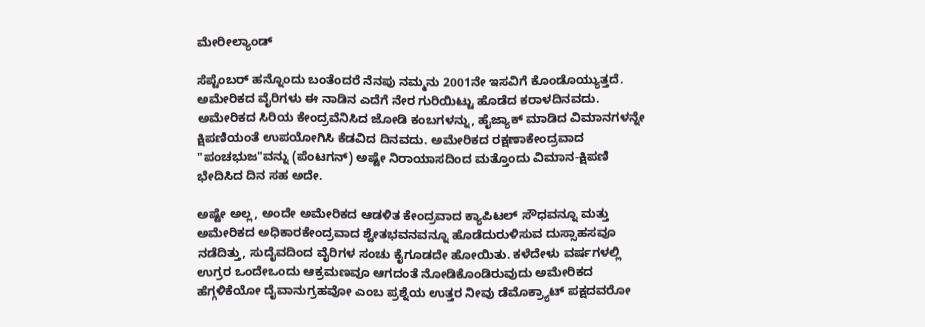ಮೇರೀಲ್ಯಾಂಡ್

ಸೆಪ್ಟೆಂಬರ್ ಹನ್ನೊಂದು ಬಂತೆಂದರೆ ನೆನಪು ನಮ್ಮನು 2001ನೇ ಇಸವಿಗೆ ಕೊಂಡೊಯ್ಯುತ್ತದೆ. ಅಮೇರಿಕದ ವೈರಿಗಳು ಈ ನಾಡಿನ ಎದೆಗೆ ನೇರ ಗುರಿಯಿಟ್ಟು ಹೊಡೆದ ಕರಾಳದಿನವದು. ಅಮೇರಿಕದ ಸಿರಿಯ ಕೇಂದ್ರವೆನಿಸಿದ ಜೋಡಿ ಕಂಬಗಳನ್ನು, ಹೈಜ್ಯಾಕ್ ಮಾಡಿದ ವಿಮಾನಗಳನ್ನೇ ಕ್ಷಿಪಣಿಯಂತೆ ಉಪಯೋಗಿಸಿ ಕೆಡವಿದ ದಿನವದು. ಅಮೇರಿಕದ ರಕ್ಷಣಾಕೇಂದ್ರವಾದ "ಪಂಚಭುಜ"ವನ್ನು (ಪೆಂಟಗನ್) ಅಷ್ಟೇ ನಿರಾಯಾಸದಿಂದ ಮತ್ತೊಂದು ವಿಮಾನ-ಕ್ಷಿಪಣಿ ಭೇದಿಸಿದ ದಿನ ಸಹ ಅದೇ.

ಅಷ್ಟೇ ಅಲ್ಲ, ಅಂದೇ ಅಮೇರಿಕದ ಆಡಳಿತ ಕೇಂದ್ರವಾದ ಕ್ಯಾಪಿಟಲ್ ಸೌಧವನ್ನೂ ಮತ್ತು ಅಮೇರಿಕದ ಅಧಿಕಾರಕೇಂದ್ರವಾದ ಶ್ವೇತಭವನವನ್ನೂ ಹೊಡೆದುರುಳಿಸುವ ದುಸ್ಸಾಹಸವೂ ನಡೆದಿತ್ತು, ಸುದೈವದಿಂದ ವೈರಿಗಳ ಸಂಚು ಕೈಗೂಡದೇ ಹೋಯಿತು. ಕಳೆದೇಳು ವರ್ಷಗಳಲ್ಲಿ ಉಗ್ರರ ಒಂದೇಒಂದು ಆಕ್ರಮಣವೂ ಆಗದಂತೆ ನೋಡಿಕೊಂಡಿರುವುದು ಅಮೇರಿಕದ ಹೆಗ್ಗಳಿಕೆಯೋ ದೈವಾನುಗ್ರಹವೋ ಎಂಬ ಪ್ರಶ್ನೆಯ ಉತ್ತರ ನೀವು ಡೆಮೊಕ್ರ್ಯಾಟ್ ಪಕ್ಷದವರೋ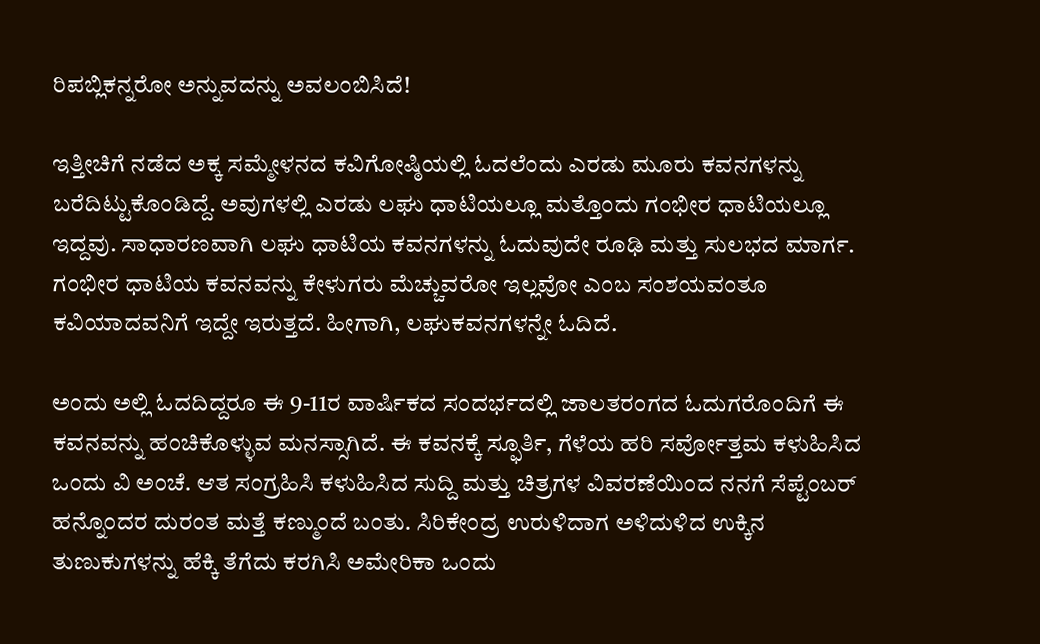ರಿಪಬ್ಲಿಕನ್ನರೋ ಅನ್ನುವದನ್ನು ಅವಲಂಬಿಸಿದೆ!

ಇತ್ತೀಚಿಗೆ ನಡೆದ ಅಕ್ಕ ಸಮ್ಮೇಳನದ ಕವಿಗೋಷ್ಠಿಯಲ್ಲಿ ಓದಲೆಂದು ಎರಡು ಮೂರು ಕವನಗಳನ್ನು ಬರೆದಿಟ್ಟುಕೊಂಡಿದ್ದೆ. ಅವುಗಳಲ್ಲಿ ಎರಡು ಲಘು ಧಾಟಿಯಲ್ಲೂ ಮತ್ತೊಂದು ಗಂಭೀರ ಧಾಟಿಯಲ್ಲೂ ಇದ್ದವು. ಸಾಧಾರಣವಾಗಿ ಲಘು ಧಾಟಿಯ ಕವನಗಳನ್ನು ಓದುವುದೇ ರೂಢಿ ಮತ್ತು ಸುಲಭದ ಮಾರ್ಗ. ಗಂಭೀರ ಧಾಟಿಯ ಕವನವನ್ನು ಕೇಳುಗರು ಮೆಚ್ಚುವರೋ ಇಲ್ಲವೋ ಎಂಬ ಸಂಶಯವಂತೂ ಕವಿಯಾದವನಿಗೆ ಇದ್ದೇ ಇರುತ್ತದೆ. ಹೀಗಾಗಿ, ಲಘುಕವನಗಳನ್ನೇ ಓದಿದೆ.

ಅಂದು ಅಲ್ಲಿ ಓದದಿದ್ದರೂ ಈ 9-11ರ ವಾರ್ಷಿಕದ ಸಂದರ್ಭದಲ್ಲಿ ಜಾಲತರಂಗದ ಓದುಗರೊಂದಿಗೆ ಈ ಕವನವನ್ನು ಹಂಚಿಕೊಳ್ಳುವ ಮನಸ್ಸಾಗಿದೆ. ಈ ಕವನಕ್ಕೆ ಸ್ಫೂರ್ತಿ, ಗೆಳೆಯ ಹರಿ ಸರ್ವೋತ್ತಮ ಕಳುಹಿಸಿದ ಒಂದು ವಿ ಅಂಚೆ. ಆತ ಸಂಗ್ರಹಿಸಿ ಕಳುಹಿಸಿದ ಸುದ್ದಿ ಮತ್ತು ಚಿತ್ರಗಳ ವಿವರಣೆಯಿಂದ ನನಗೆ ಸೆಪ್ಟೆಂಬರ್ ಹನ್ನೊಂದರ ದುರಂತ ಮತ್ತೆ ಕಣ್ಮುಂದೆ ಬಂತು. ಸಿರಿಕೇಂದ್ರ ಉರುಳಿದಾಗ ಅಳಿದುಳಿದ ಉಕ್ಕಿನ ತುಣುಕುಗಳನ್ನು ಹೆಕ್ಕಿ ತೆಗೆದು ಕರಗಿಸಿ ಅಮೇರಿಕಾ ಒಂದು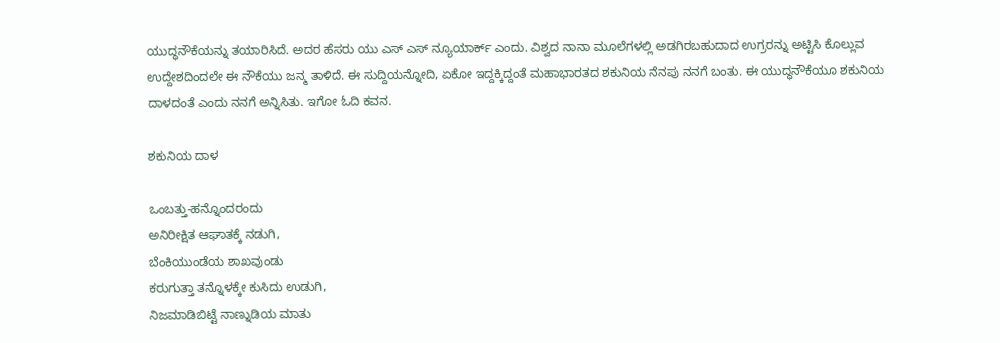ಯುದ್ಧನೌಕೆಯನ್ನು ತಯಾರಿಸಿದೆ. ಅದರ ಹೆಸರು ಯು ಎಸ್ ಎಸ್ ನ್ಯೂಯಾರ್ಕ್ ಎಂದು. ವಿಶ್ವದ ನಾನಾ ಮೂಲೆಗಳಲ್ಲಿ ಅಡಗಿರಬಹುದಾದ ಉಗ್ರರನ್ನು ಅಟ್ಟಿಸಿ ಕೊಲ್ಲುವ ಉದ್ದೇಶದಿಂದಲೇ ಈ ನೌಕೆಯು ಜನ್ಮ ತಾಳಿದೆ. ಈ ಸುದ್ದಿಯನ್ನೋದಿ, ಏಕೋ ಇದ್ದಕ್ಕಿದ್ದಂತೆ ಮಹಾಭಾರತದ ಶಕುನಿಯ ನೆನಪು ನನಗೆ ಬಂತು. ಈ ಯುದ್ಧನೌಕೆಯೂ ಶಕುನಿಯ ದಾಳದಂತೆ ಎಂದು ನನಗೆ ಅನ್ನಿಸಿತು. ಇಗೋ ಓದಿ ಕವನ.

ಶಕುನಿಯ ದಾಳ

ಒಂಬತ್ತು-ಹನ್ನೊಂದರಂದು
ಅನಿರೀಕ್ಷಿತ ಆಘಾತಕ್ಕೆ ನಡುಗಿ,
ಬೆಂಕಿಯುಂಡೆಯ ಶಾಖವುಂಡು
ಕರುಗುತ್ತಾ ತನ್ನೊಳಕ್ಕೇ ಕುಸಿದು ಉಡುಗಿ,
ನಿಜಮಾಡಿಬಿಟ್ಟೆ ನಾಣ್ನುಡಿಯ ಮಾತು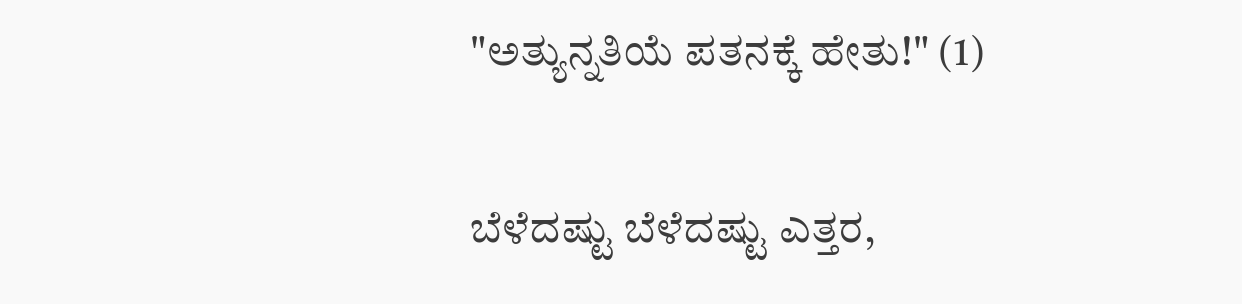"ಅತ್ಯುನ್ನತಿಯೆ ಪತನಕ್ಕೆ ಹೇತು!" (1)

ಬೆಳೆದಷ್ಟು ಬೆಳೆದಷ್ಟು ಎತ್ತರ,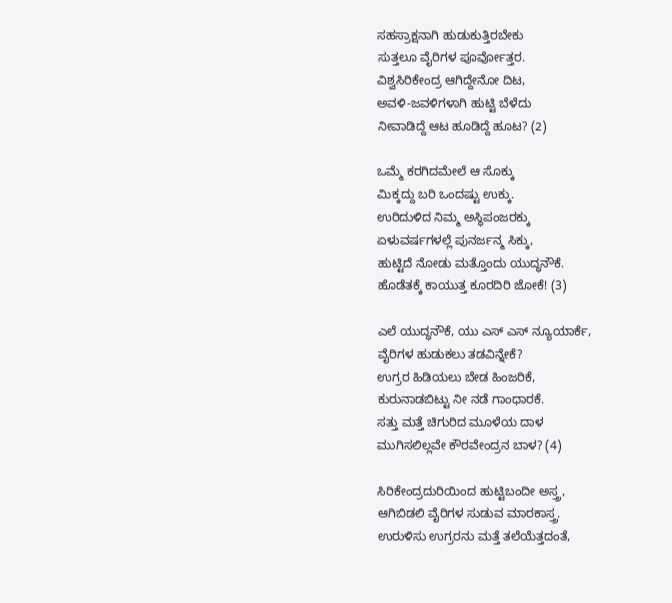ಸಹಸ್ರಾಕ್ಷನಾಗಿ ಹುಡುಕುತ್ತಿರಬೇಕು
ಸುತ್ತಲೂ ವೈರಿಗಳ ಪೂರ್ವೋತ್ತರ.
ವಿಶ್ವಸಿರಿಕೇಂದ್ರ ಆಗಿದ್ದೇನೋ ದಿಟ,
ಅವಳಿ-ಜವಳಿಗಳಾಗಿ ಹುಟ್ಟಿ ಬೆಳೆದು
ನೀವಾಡಿದ್ದೆ ಆಟ ಹೂಡಿದ್ದೆ ಹೂಟ? (2)

ಒಮ್ಮೆ ಕರಗಿದಮೇಲೆ ಆ ಸೊಕ್ಕು
ಮಿಕ್ಕದ್ದು ಬರಿ ಒಂದಷ್ಟು ಉಕ್ಕು.
ಉರಿದುಳಿದ ನಿಮ್ಮ ಅಸ್ಥಿಪಂಜರಕ್ಕು
ಏಳುವರ್ಷಗಳಲ್ಲೆ ಪುನರ್ಜನ್ಮ ಸಿಕ್ಕು,
ಹುಟ್ಟಿದೆ ನೋಡು ಮತ್ತೊಂದು ಯುದ್ಧನೌಕೆ.
ಹೊಡೆತಕ್ಕೆ ಕಾಯುತ್ತ ಕೂರದಿರಿ ಜೋಕೆ! (3)

ಎಲೆ ಯುದ್ಧನೌಕೆ, ಯು ಎಸ್ ಎಸ್ ನ್ಯೂಯಾರ್ಕೆ,
ವೈರಿಗಳ ಹುಡುಕಲು ತಡವಿನ್ನೇಕೆ?
ಉಗ್ರರ ಹಿಡಿಯಲು ಬೇಡ ಹಿಂಜರಿಕೆ,
ಕುರುನಾಡಬಿಟ್ಟು ನೀ ನಡೆ ಗಾಂಧಾರಕೆ.
ಸತ್ತು ಮತ್ತೆ ಚಿಗುರಿದ ಮೂಳೆಯ ದಾಳ
ಮುಗಿಸಲಿಲ್ಲವೇ ಕೌರವೇಂದ್ರನ ಬಾಳ? (4)

ಸಿರಿಕೇಂದ್ರದುರಿಯಿಂದ ಹುಟ್ಟಿಬಂದೀ ಅಸ್ತ್ರ,
ಆಗಿಬಿಡಲಿ ವೈರಿಗಳ ಸುಡುವ ಮಾರಕಾಸ್ತ್ರ.
ಉರುಳಿಸು ಉಗ್ರರನು ಮತ್ತೆ ತಲೆಯೆತ್ತದಂತೆ,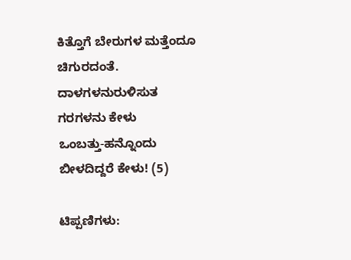ಕಿತ್ತೊಗೆ ಬೇರುಗಳ ಮತ್ತೆಂದೂ ಚಿಗುರದಂತೆ.
ದಾಳಗಳನುರುಳಿಸುತ ಗರಗಳನು ಕೇಳು
ಒಂಬತ್ತು-ಹನ್ನೊಂದು ಬೀಳದಿದ್ದರೆ ಕೇಳು! (5)

ಟಿಪ್ಪಣಿಗಳು: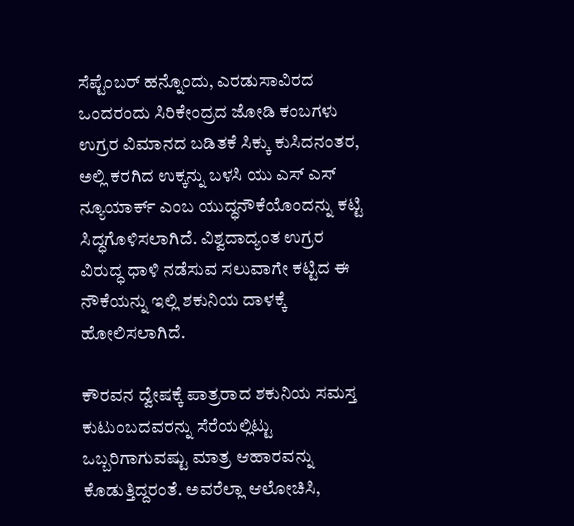ಸೆಪ್ಟೆಂಬರ್ ಹನ್ನೊಂದು, ಎರಡುಸಾವಿರದ ಒಂದರಂದು ಸಿರಿಕೇಂದ್ರದ ಜೋಡಿ ಕಂಬಗಳು ಉಗ್ರರ ವಿಮಾನದ ಬಡಿತಕೆ ಸಿಕ್ಕು ಕುಸಿದನಂತರ, ಅಲ್ಲಿ ಕರಗಿದ ಉಕ್ಕನ್ನು ಬಳಸಿ ಯು ಎಸ್ ಎಸ್ ನ್ಯೂಯಾರ್ಕ್ ಎಂಬ ಯುದ್ಧನೌಕೆಯೊಂದನ್ನು ಕಟ್ಟಿ ಸಿದ್ಧಗೊಳಿಸಲಾಗಿದೆ. ವಿಶ್ವದಾದ್ಯಂತ ಉಗ್ರರ ವಿರುದ್ಧ ಧಾಳಿ ನಡೆಸುವ ಸಲುವಾಗೇ ಕಟ್ಟಿದ ಈ ನೌಕೆಯನ್ನು ಇಲ್ಲಿ ಶಕುನಿಯ ದಾಳಕ್ಕೆ ಹೋಲಿಸಲಾಗಿದೆ.

ಕೌರವನ ದ್ವೇಷಕ್ಕೆ ಪಾತ್ರರಾದ ಶಕುನಿಯ ಸಮಸ್ತ ಕುಟುಂಬದವರನ್ನು ಸೆರೆಯಲ್ಲಿಟ್ಟು ಒಬ್ಬರಿಗಾಗುವಷ್ಟು ಮಾತ್ರ ಆಹಾರವನ್ನು ಕೊಡುತ್ತಿದ್ದರಂತೆ. ಅವರೆಲ್ಲಾ ಆಲೋಚಿಸಿ,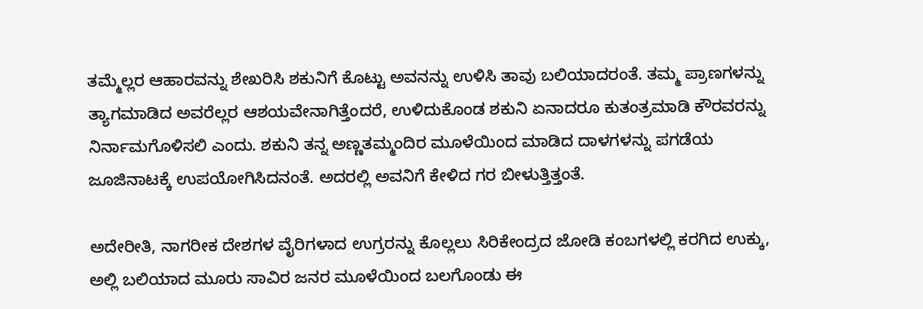ತಮ್ಮೆಲ್ಲರ ಆಹಾರವನ್ನು ಶೇಖರಿಸಿ ಶಕುನಿಗೆ ಕೊಟ್ಟು ಅವನನ್ನು ಉಳಿಸಿ ತಾವು ಬಲಿಯಾದರಂತೆ. ತಮ್ಮ ಪ್ರಾಣಗಳನ್ನು ತ್ಯಾಗಮಾಡಿದ ಅವರೆಲ್ಲರ ಆಶಯವೇನಾಗಿತ್ತೆಂದರೆ, ಉಳಿದುಕೊಂಡ ಶಕುನಿ ಏನಾದರೂ ಕುತಂತ್ರಮಾಡಿ ಕೌರವರನ್ನು ನಿರ್ನಾಮಗೊಳಿಸಲಿ ಎಂದು. ಶಕುನಿ ತನ್ನ ಅಣ್ಣತಮ್ಮಂದಿರ ಮೂಳೆಯಿಂದ ಮಾಡಿದ ದಾಳಗಳನ್ನು ಪಗಡೆಯ ಜೂಜಿನಾಟಕ್ಕೆ ಉಪಯೋಗಿಸಿದನಂತೆ. ಅದರಲ್ಲಿ ಅವನಿಗೆ ಕೇಳಿದ ಗರ ಬೀಳುತ್ತಿತ್ತಂತೆ.

ಅದೇರೀತಿ, ನಾಗರೀಕ ದೇಶಗಳ ವೈರಿಗಳಾದ ಉಗ್ರರನ್ನು ಕೊಲ್ಲಲು ಸಿರಿಕೇಂದ್ರದ ಜೋಡಿ ಕಂಬಗಳಲ್ಲಿ ಕರಗಿದ ಉಕ್ಕು, ಅಲ್ಲಿ ಬಲಿಯಾದ ಮೂರು ಸಾವಿರ ಜನರ ಮೂಳೆಯಿಂದ ಬಲಗೊಂಡು ಈ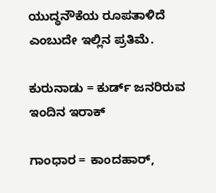ಯುದ್ಧನೌಕೆಯ ರೂಪತಾಳಿದೆ ಎಂಬುದೇ ಇಲ್ಲಿನ ಪ್ರತಿಮೆ.

ಕುರುನಾಡು = ಕುರ್ಡ್ ಜನರಿರುವ ಇಂದಿನ ಇರಾಕ್

ಗಾಂಧಾರ = ಕಾಂದಹಾರ್,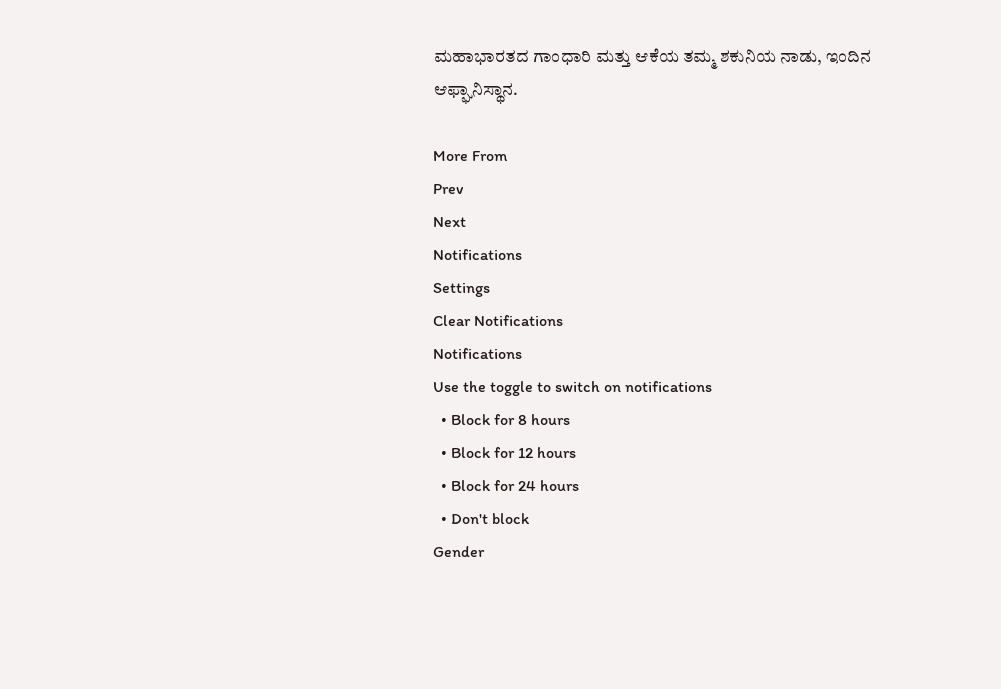ಮಹಾಭಾರತದ ಗಾಂಧಾರಿ ಮತ್ತು ಆಕೆಯ ತಮ್ಮ ಶಕುನಿಯ ನಾಡು, ಇಂದಿನ ಆಫ್ಘಾನಿಸ್ಥಾನ.

More From
Prev
Next
Notifications
Settings
Clear Notifications
Notifications
Use the toggle to switch on notifications
  • Block for 8 hours
  • Block for 12 hours
  • Block for 24 hours
  • Don't block
Gender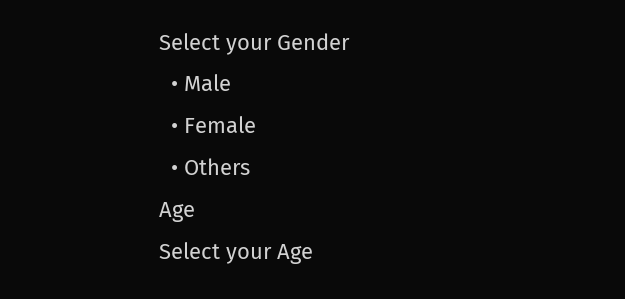Select your Gender
  • Male
  • Female
  • Others
Age
Select your Age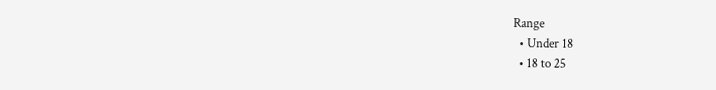Range
  • Under 18
  • 18 to 25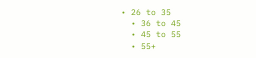• 26 to 35
  • 36 to 45
  • 45 to 55
  • 55+